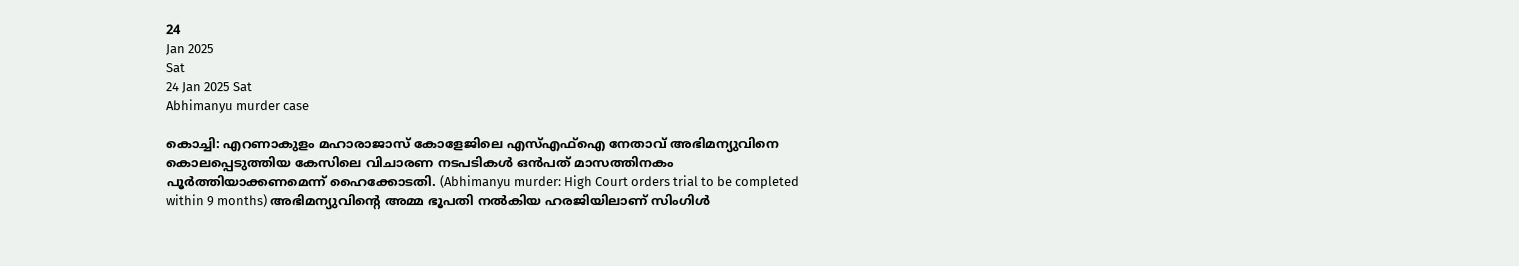24
Jan 2025
Sat
24 Jan 2025 Sat
Abhimanyu murder case

കൊച്ചി: എറണാകുളം മഹാരാജാസ് കോളേജിലെ എസ്എഫ്ഐ നേതാവ് അഭിമന്യുവിനെ കൊലപ്പെടുത്തിയ കേസിലെ വിചാരണ നടപടികള്‍ ഒന്‍പത് മാസത്തിനകം പൂര്‍ത്തിയാക്കണമെന്ന് ഹൈക്കോടതി. (Abhimanyu murder: High Court orders trial to be completed within 9 months) അഭിമന്യുവിന്റെ അമ്മ ഭൂപതി നല്‍കിയ ഹരജിയിലാണ് സിംഗിള്‍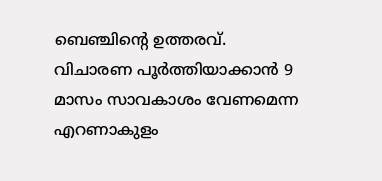ബെഞ്ചിന്റെ ഉത്തരവ്. വിചാരണ പൂര്‍ത്തിയാക്കാന്‍ 9 മാസം സാവകാശം വേണമെന്ന എറണാകുളം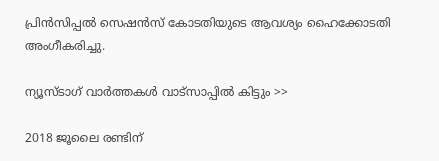പ്രിന്‍സിപ്പല്‍ സെഷന്‍സ് കോടതിയുടെ ആവശ്യം ഹൈക്കോടതി അംഗീകരിച്ചു.

ന്യൂസ്ടാഗ് വാര്‍ത്തകള്‍ വാട്‌സാപ്പില്‍ കിട്ടും >>

2018 ജൂലൈ രണ്ടിന്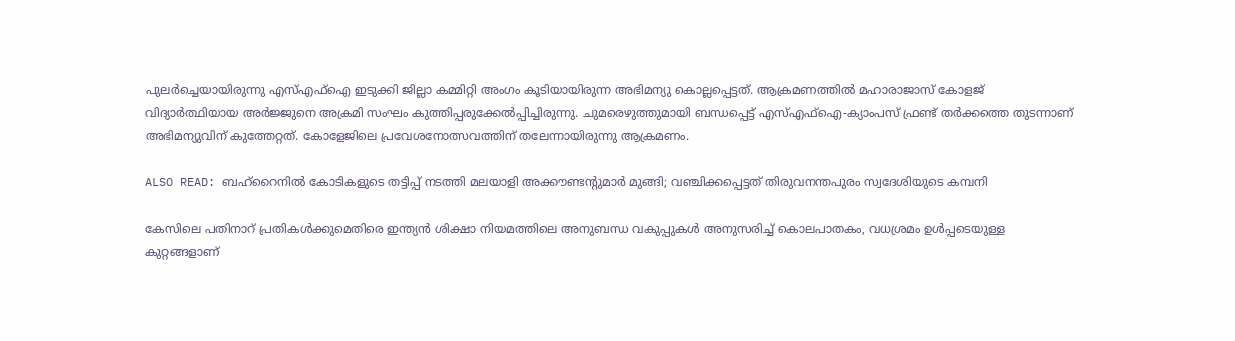പുലര്‍ച്ചെയായിരുന്നു എസ്എഫ്ഐ ഇടുക്കി ജില്ലാ കമ്മിറ്റി അംഗം കൂടിയായിരുന്ന അഭിമന്യു കൊല്ലപ്പെട്ടത്. ആക്രമണത്തില്‍ മഹാരാജാസ് കോളജ് വിദ്യാര്‍ത്ഥിയായ അര്‍ജ്ജുനെ അക്രമി സംഘം കുത്തിപ്പരുക്കേല്‍പ്പിച്ചിരുന്നു. ചുമരെഴുത്തുമായി ബന്ധപ്പെട്ട് എസ്എഫ്ഐ-ക്യാംപസ് ഫ്രണ്ട് തര്‍ക്കത്തെ തുടന്നാണ് അഭിമന്യുവിന് കുത്തേറ്റത്. കോളേജിലെ പ്രവേശനോത്സവത്തിന് തലേന്നായിരുന്നു ആക്രമണം.

ALSO READ: ബഹ്‌റൈനില്‍ കോടികളുടെ തട്ടിപ്പ് നടത്തി മലയാളി അക്കൗണ്ടന്റുമാര്‍ മുങ്ങി; വഞ്ചിക്കപ്പെട്ടത് തിരുവനന്തപുരം സ്വദേശിയുടെ കമ്പനി

കേസിലെ പതിനാറ് പ്രതികള്‍ക്കുമെതിരെ ഇന്ത്യന്‍ ശിക്ഷാ നിയമത്തിലെ അനുബന്ധ വകുപ്പുകള്‍ അനുസരിച്ച് കൊലപാതകം, വധശ്രമം ഉള്‍പ്പടെയുള്ള കുറ്റങ്ങളാണ്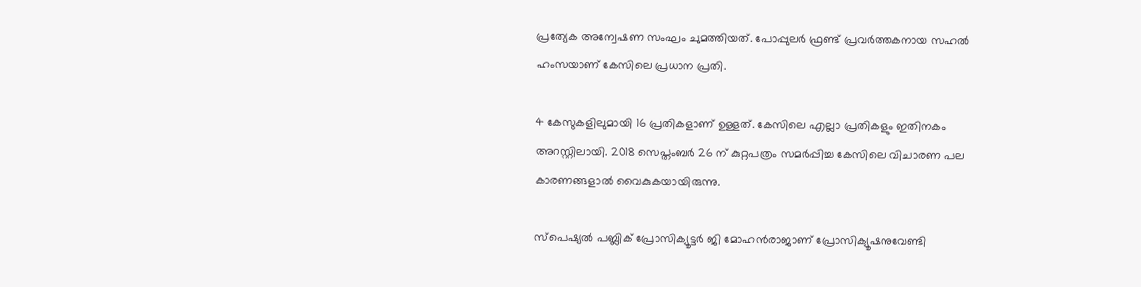പ്രത്യേക അന്വേഷണ സംഘം ചുമത്തിയത്. പോപ്പുലര്‍ ഫ്രണ്ട് പ്രവര്‍ത്തകനായ സഹല്‍ ഹംസയാണ് കേസിലെ പ്രധാന പ്രതി.

4 കേസുകളിലുമായി 16 പ്രതികളാണ് ഉള്ളത്. കേസിലെ എല്ലാ പ്രതികളും ഇതിനകം അറസ്റ്റിലായി. 2018 സെപ്തംബര്‍ 26 ന് കുറ്റപത്രം സമര്‍പ്പിച്ച കേസിലെ വിചാരണ പല കാരണങ്ങളാല്‍ വൈകുകയായിരുന്നു.

സ്പെഷ്യല്‍ പബ്ലിക് പ്രോസിക്യൂട്ടര്‍ ജി മോഹന്‍രാജാണ് പ്രോസിക്യൂഷനുവേണ്ടി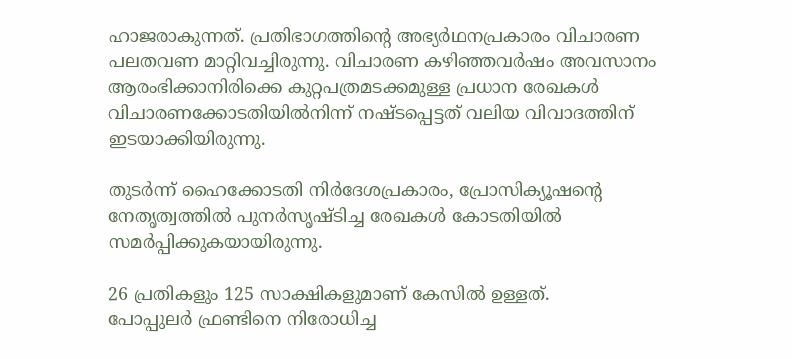ഹാജരാകുന്നത്. പ്രതിഭാഗത്തിന്റെ അഭ്യര്‍ഥനപ്രകാരം വിചാരണ പലതവണ മാറ്റിവച്ചിരുന്നു. വിചാരണ കഴിഞ്ഞവര്‍ഷം അവസാനം ആരംഭിക്കാനിരിക്കെ കുറ്റപത്രമടക്കമുള്ള പ്രധാന രേഖകള്‍ വിചാരണക്കോടതിയില്‍നിന്ന് നഷ്ടപ്പെട്ടത് വലിയ വിവാദത്തിന് ഇടയാക്കിയിരുന്നു.

തുടര്‍ന്ന് ഹൈക്കോടതി നിര്‍ദേശപ്രകാരം, പ്രോസിക്യൂഷന്റെ നേതൃത്വത്തില്‍ പുനര്‍സൃഷ്ടിച്ച രേഖകള്‍ കോടതിയില്‍ സമര്‍പ്പിക്കുകയായിരുന്നു.

26 പ്രതികളും 125 സാക്ഷികളുമാണ് കേസില്‍ ഉള്ളത്.
പോപ്പുലര്‍ ഫ്രണ്ടിനെ നിരോധിച്ച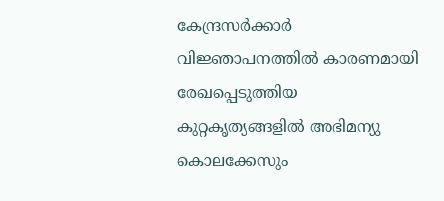കേന്ദ്രസര്‍ക്കാര്‍ വിജ്ഞാപനത്തില്‍ കാരണമായി രേഖപ്പെടുത്തിയ കുറ്റകൃത്യങ്ങളില്‍ അഭിമന്യു കൊലക്കേസും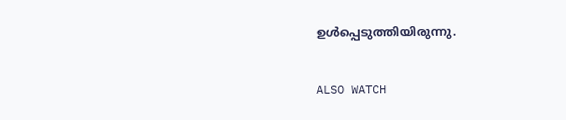ഉള്‍പ്പെടുത്തിയിരുന്നു.

ALSO WATCH